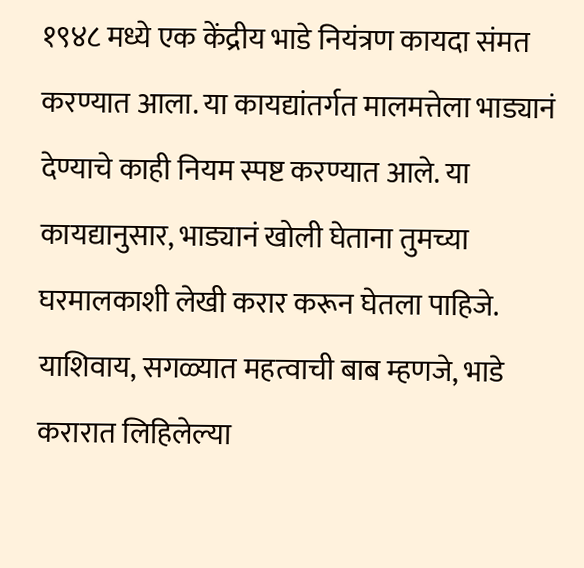१९४८ मध्ये एक केंद्रीय भाडे नियंत्रण कायदा संमत करण्यात आला. या कायद्यांतर्गत मालमत्तेला भाड्यानं देण्याचे काही नियम स्पष्ट करण्यात आले. या कायद्यानुसार, भाड्यानं खोली घेताना तुमच्या घरमालकाशी लेखी करार करून घेतला पाहिजे. याशिवाय, सगळ्यात महत्वाची बाब म्हणजे, भाडे करारात लिहिलेल्या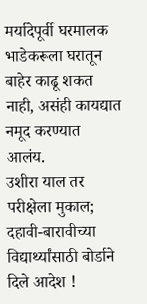मर्यादेपूर्वी घरमालक भाडेकरूला घरातून बाहेर काढू शकत नाही, असंही कायद्यात नमूद करण्यात आलंय.
उशीरा याल तर परीक्षेला मुकाल; दहावी-बारावीच्या विद्यार्थ्यांसाठी बोर्डाने दिले आदेश !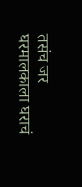तसंच जर घरमालकाला घराचं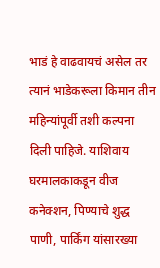भाडं हे वाढवायचं असेल तर त्यानं भाडेकरूला किमान तीन महिन्यांपूर्वी तशी कल्पना दिली पाहिजे. याशिवाय घरमालकाकडून वीज कनेक्शन, पिण्याचे शुद्ध पाणी, पार्किंग यांसारख्या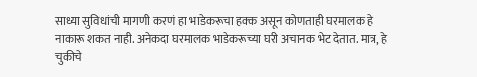साध्या सुविधांची मागणी करणं हा भाडेकरूचा हक्क असून कोणताही घरमालक हे नाकारू शकत नाही. अनेकदा घरमालक भाडेकरूच्या घरी अचानक भेट देतात. मात्र, हे चुकीचे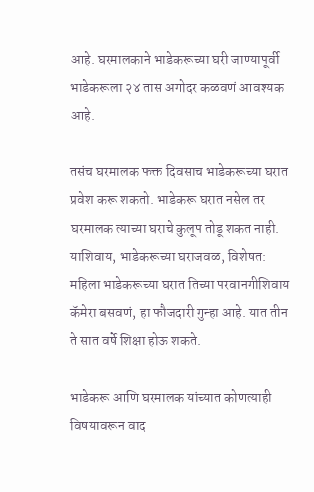आहे. घरमालकाने भाडेकरूच्या घरी जाण्यापूर्वी भाडेकरूला २४ तास अगोदर कळवणं आवश्यक आहे.

तसंच घरमालक फक्त दिवसाच भाडेकरूच्या घरात प्रवेश करू शकतो. भाडेकरू घरात नसेल तर घरमालक त्याच्या घराचे कुलूप तोडू शकत नाही. याशिवाय, भाडेकरूच्या घराजवळ, विशेषत: महिला भाडेकरूच्या घरात तिच्या परवानगीशिवाय कॅमेरा बसवणं, हा फौजदारी गुन्हा आहे. यात तीन ते सात वर्षे शिक्षा होऊ शकते.

भाडेकरू आणि घरमालक यांच्यात कोणत्याही विषयावरून वाद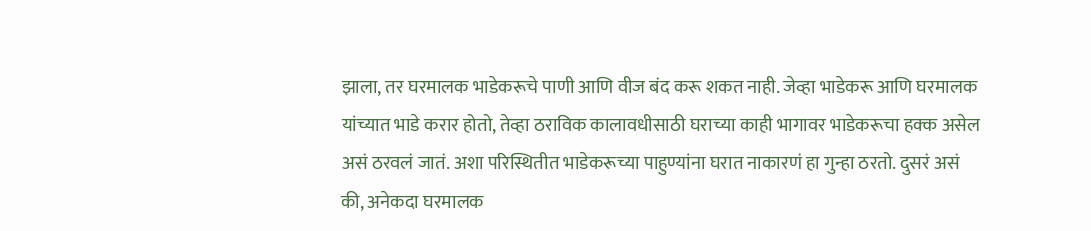झाला, तर घरमालक भाडेकरूचे पाणी आणि वीज बंद करू शकत नाही. जेव्हा भाडेकरू आणि घरमालक यांच्यात भाडे करार होतो, तेव्हा ठराविक कालावधीसाठी घराच्या काही भागावर भाडेकरूचा हक्क असेल असं ठरवलं जातं. अशा परिस्थितीत भाडेकरूच्या पाहुण्यांना घरात नाकारणं हा गुन्हा ठरतो. दुसरं असं की, अनेकदा घरमालक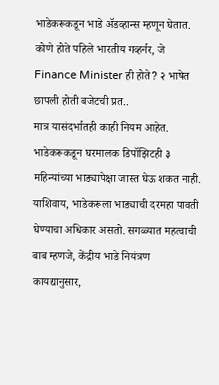भाडेकरूकडून भाडे ॲडव्हान्स म्हणून घेतात.
कोणे होते पहिले भारतीय गव्हर्नर, जे Finance Minister ही होते? २ भाषेत छापली होती बजेटची प्रत..
मात्र यासंदर्भातही काही नियम आहेत. भाडेकरूकडून घरमालक डिपॉझिटही ३ महिन्यांच्या भाड्यापेक्षा जास्त घेऊ शकत नाही. याशिवाय, भाडेकरूला भाड्याची दरमहा पावती घेण्याचा अधिकार असतो. सगळ्यात महत्वाची बाब म्हणजे, केंद्रीय भाडे नियंत्रण कायद्यानुसार,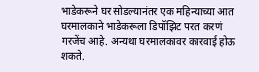भाडेकरूने घर सोडल्यानंतर एक महिन्याच्या आत घरमालकाने भाडेकरूला डिपॉझिट परत करणं गरजेंच आहे. अन्यथा घरमालकावर कारवाई होऊ शकते.